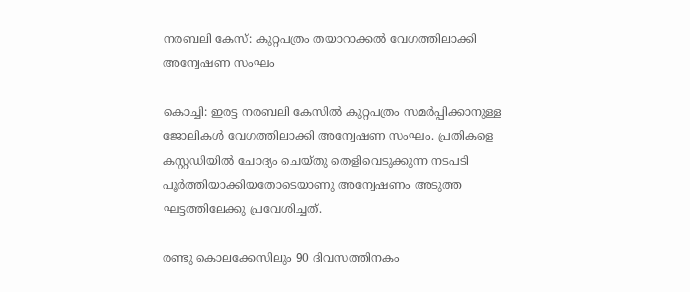നരബലി കേസ്: കുറ്റപത്രം തയാറാക്കല്‍ വേഗത്തിലാക്കി അന്വേഷണ സംഘം

കൊച്ചി: ഇരട്ട നരബലി കേസില്‍ കുറ്റപത്രം സമര്‍പ്പിക്കാനുള്ള ജോലികള്‍ വേഗത്തിലാക്കി അന്വേഷണ സംഘം. പ്രതികളെ കസ്റ്റഡിയില്‍ ചോദ്യം ചെയ്തു തെളിവെടുക്കുന്ന നടപടി പൂര്‍ത്തിയാക്കിയതോടെയാണു അന്വേഷണം അടുത്ത ഘട്ടത്തിലേക്കു പ്രവേശിച്ചത്.

രണ്ടു കൊലക്കേസിലും 90 ദിവസത്തിനകം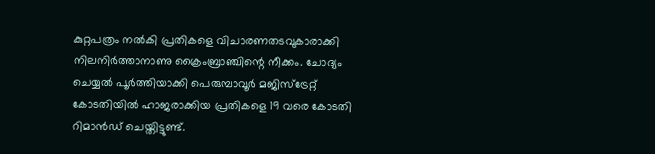കുറ്റപത്രം നല്‍കി പ്രതികളെ വിചാരണതടവുകാരാക്കി നിലനിര്‍ത്താനാണു ക്രൈംബ്രാഞ്ചിന്റെ നീക്കം. ചോദ്യം ചെയ്യല്‍ പൂര്‍ത്തിയാക്കി പെരുമ്പാവൂര്‍ മജിസ്‌ട്രേറ്റ് കോടതിയില്‍ ഹാജരാക്കിയ പ്രതികളെ 19 വരെ കോടതി റിമാന്‍ഡ് ചെയ്തിട്ടുണ്ട്.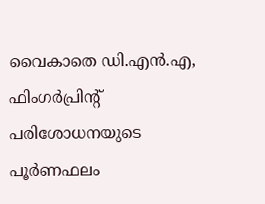വൈകാതെ ഡി.എന്‍.എ, ഫിംഗര്‍പ്രിന്റ് പരിശോധനയുടെ പൂര്‍ണഫലം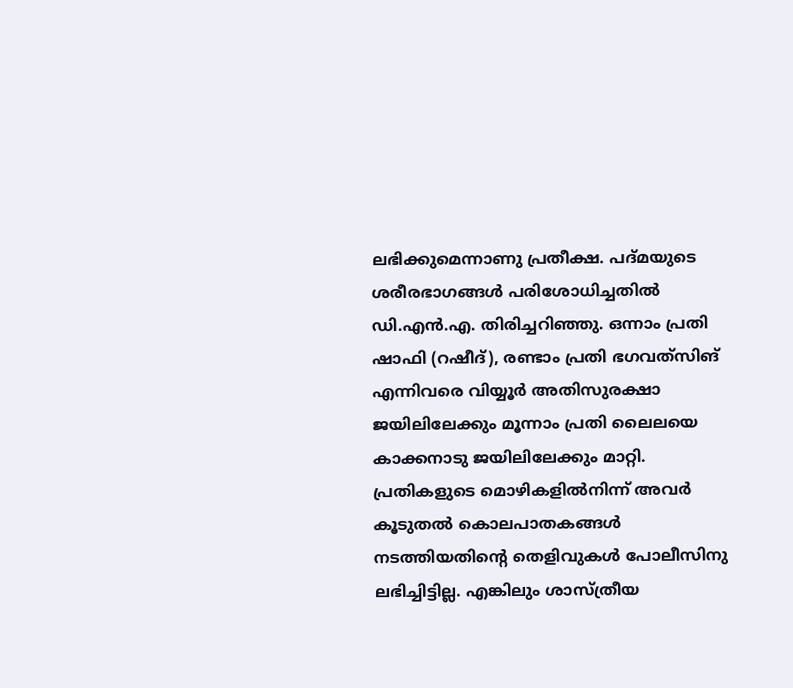ലഭിക്കുമെന്നാണു പ്രതീക്ഷ. പദ്മയുടെ ശരീരഭാഗങ്ങള്‍ പരിശോധിച്ചതില്‍ ഡി.എന്‍.എ. തിരിച്ചറിഞ്ഞു. ഒന്നാം പ്രതി ഷാഫി (റഷീദ്), രണ്ടാം പ്രതി ഭഗവത്‌സിങ് എന്നിവരെ വിയ്യൂര്‍ അതിസുരക്ഷാ ജയിലിലേക്കും മൂന്നാം പ്രതി ലൈലയെ കാക്കനാടു ജയിലിലേക്കും മാറ്റി. പ്രതികളുടെ മൊഴികളില്‍നിന്ന് അവര്‍ കൂടുതല്‍ കൊലപാതകങ്ങള്‍ നടത്തിയതിന്റെ തെളിവുകള്‍ പോലീസിനു ലഭിച്ചിട്ടില്ല. എങ്കിലും ശാസ്ത്രീയ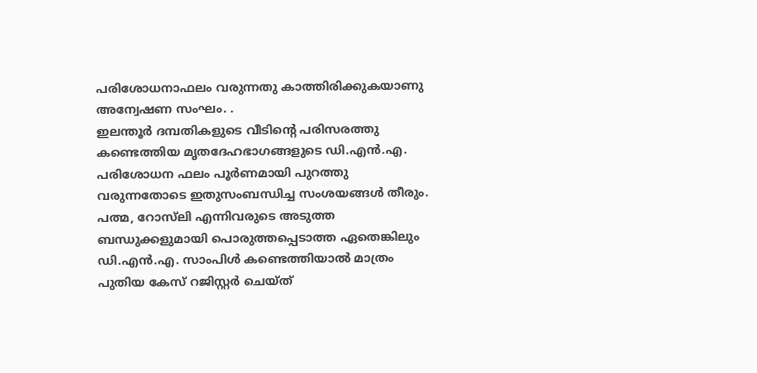പരിശോധനാഫലം വരുന്നതു കാത്തിരിക്കുകയാണു അന്വേഷണ സംഘം. .
ഇലന്തൂര്‍ ദമ്പതികളുടെ വീടിന്റെ പരിസരത്തു കണ്ടെത്തിയ മൃതദേഹഭാഗങ്ങളുടെ ഡി.എന്‍.എ. പരിശോധന ഫലം പൂര്‍ണമായി പുറത്തു വരുന്നതോടെ ഇതുസംബന്ധിച്ച സംശയങ്ങള്‍ തീരും. പത്മ, റോസ്‌ലി എന്നിവരുടെ അടുത്ത ബന്ധുക്കളുമായി പൊരുത്തപ്പെടാത്ത ഏതെങ്കിലും ഡി.എന്‍.എ. സാംപിള്‍ കണ്ടെത്തിയാല്‍ മാത്രം പുതിയ കേസ് റജിസ്റ്റര്‍ ചെയ്ത്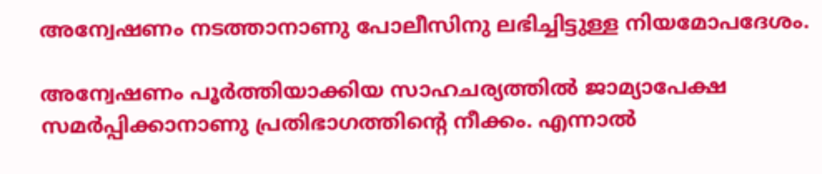അന്വേഷണം നടത്താനാണു പോലീസിനു ലഭിച്ചിട്ടുള്ള നിയമോപദേശം.

അന്വേഷണം പൂര്‍ത്തിയാക്കിയ സാഹചര്യത്തില്‍ ജാമ്യാപേക്ഷ സമര്‍പ്പിക്കാനാണു പ്രതിഭാഗത്തിന്റെ നീക്കം. എന്നാല്‍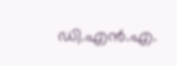ഡി.എന്‍.എ.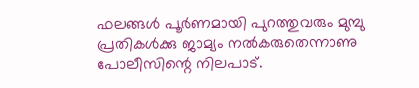ഫലങ്ങള്‍ പൂര്‍ണമായി പുറത്തുവരും മുമ്പു പ്രതികള്‍ക്കു ജാമ്യം നല്‍കരുതെന്നാണു പോലീസിന്റെ നിലപാട്.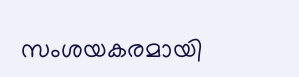സംശയകരമായി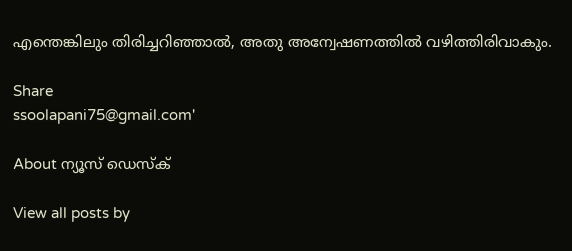എന്തെങ്കിലും തിരിച്ചറിഞ്ഞാല്‍, അതു അന്വേഷണത്തില്‍ വഴിത്തിരിവാകും.

Share
ssoolapani75@gmail.com'

About ന്യൂസ് ഡെസ്ക്

View all posts by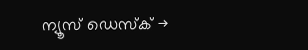ന്യൂസ് ഡെസ്ക് →